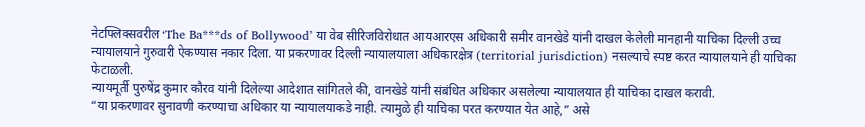नेटफ्लिक्सवरील ‘The Ba***ds of Bollywood’ या वेब सीरिजविरोधात आयआरएस अधिकारी समीर वानखेडे यांनी दाखल केलेली मानहानी याचिका दिल्ली उच्च न्यायालयाने गुरुवारी ऐकण्यास नकार दिला. या प्रकरणावर दिल्ली न्यायालयाला अधिकारक्षेत्र (territorial jurisdiction) नसल्याचे स्पष्ट करत न्यायालयाने ही याचिका फेटाळली.
न्यायमूर्ती पुरुषेंद्र कुमार कौरव यांनी दिलेल्या आदेशात सांगितले की, वानखेडे यांनी संबंधित अधिकार असलेल्या न्यायालयात ही याचिका दाखल करावी.
“या प्रकरणावर सुनावणी करण्याचा अधिकार या न्यायालयाकडे नाही. त्यामुळे ही याचिका परत करण्यात येत आहे,” असे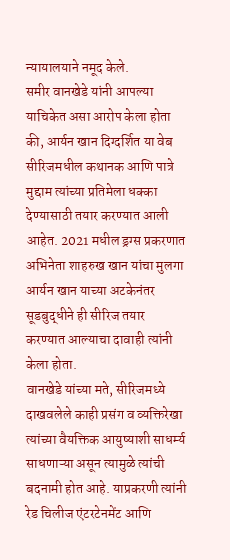न्यायालयाने नमूद केले.
समीर वानखेडे यांनी आपल्या याचिकेत असा आरोप केला होता की, आर्यन खान दिग्दर्शित या वेब सीरिजमधील कथानक आणि पात्रे मुद्दाम त्यांच्या प्रतिमेला धक्का देण्यासाठी तयार करण्यात आली आहेत. 2021 मधील ड्रग्स प्रकरणात अभिनेता शाहरुख खान यांचा मुलगा आर्यन खान याच्या अटकेनंतर सूडबुद्धीने ही सीरिज तयार करण्यात आल्याचा दावाही त्यांनी केला होता.
वानखेडे यांच्या मते, सीरिजमध्ये दाखवलेले काही प्रसंग व व्यक्तिरेखा त्यांच्या वैयक्तिक आयुष्याशी साधर्म्य साधणाऱ्या असून त्यामुळे त्यांची बदनामी होत आहे. याप्रकरणी त्यांनी रेड चिलीज एंटरटेनमेंट आणि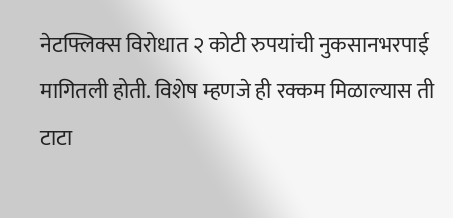नेटफ्लिक्स विरोधात २ कोटी रुपयांची नुकसानभरपाई मागितली होती. विशेष म्हणजे ही रक्कम मिळाल्यास ती टाटा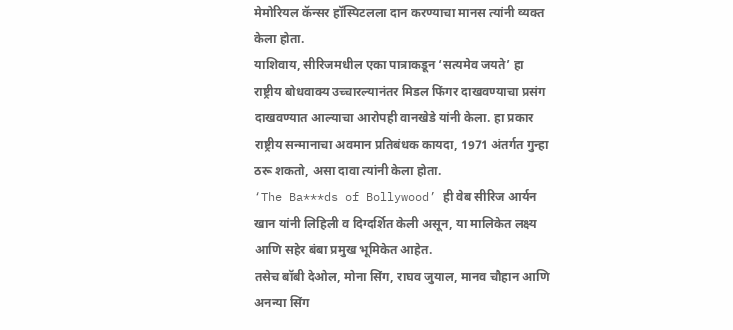मेमोरियल कॅन्सर हॉस्पिटलला दान करण्याचा मानस त्यांनी व्यक्त केला होता.
याशिवाय, सीरिजमधील एका पात्राकडून ‘सत्यमेव जयते’ हा राष्ट्रीय बोधवाक्य उच्चारल्यानंतर मिडल फिंगर दाखवण्याचा प्रसंग दाखवण्यात आल्याचा आरोपही वानखेडे यांनी केला. हा प्रकार राष्ट्रीय सन्मानाचा अवमान प्रतिबंधक कायदा, 1971 अंतर्गत गुन्हा ठरू शकतो, असा दावा त्यांनी केला होता.
‘The Ba***ds of Bollywood’ ही वेब सीरिज आर्यन खान यांनी लिहिली व दिग्दर्शित केली असून, या मालिकेत लक्ष्य आणि सहेर बंबा प्रमुख भूमिकेत आहेत.
तसेच बॉबी देओल, मोना सिंग, राघव जुयाल, मानव चौहान आणि अनन्या सिंग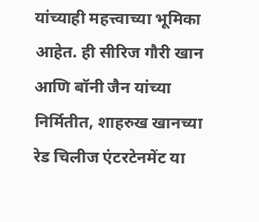यांच्याही महत्त्वाच्या भूमिका आहेत. ही सीरिज गौरी खान आणि बॉनी जैन यांच्या निर्मितीत, शाहरुख खानच्या रेड चिलीज एंटरटेनमेंट या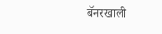बॅनरखाली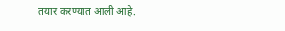तयार करण्यात आली आहे.